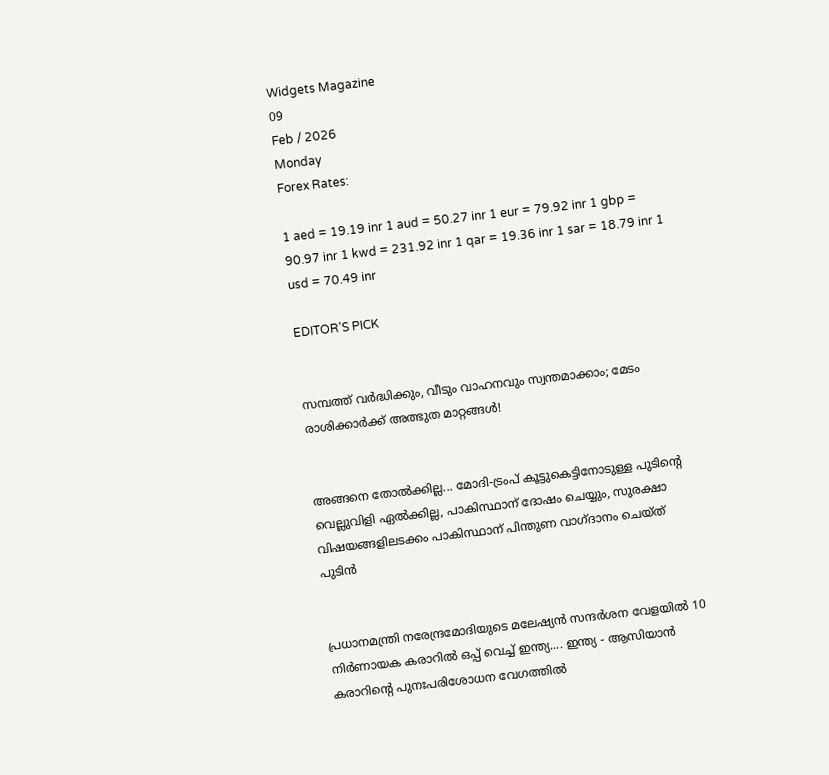Widgets Magazine
09
Feb / 2026
Monday
Forex Rates:

1 aed = 19.19 inr 1 aud = 50.27 inr 1 eur = 79.92 inr 1 gbp = 90.97 inr 1 kwd = 231.92 inr 1 qar = 19.36 inr 1 sar = 18.79 inr 1 usd = 70.49 inr

EDITOR'S PICK


സമ്പത്ത് വർദ്ധിക്കും, വീടും വാഹനവും സ്വന്തമാക്കാം; മേടം രാശിക്കാർക്ക് അത്ഭുത മാറ്റങ്ങൾ!


അങ്ങനെ തോല്‍ക്കില്ല... മോദി-ട്രംപ് കൂട്ടുകെട്ടിനോടുള്ള പുടിന്റെ വെല്ലുവിളി ഏല്‍ക്കില്ല, പാകിസ്ഥാന് ദോഷം ചെയ്യും, സുരക്ഷാ വിഷയങ്ങളിലടക്കം പാകിസ്ഥാന് പിന്തുണ വാഗ്ദാനം ചെയ്ത് പുടിൻ


പ്രധാനമന്ത്രി നരേന്ദ്രമോദിയുടെ മലേഷ്യന്‍ സന്ദര്‍ശന വേളയില്‍ 10 നിര്‍ണായക കരാറില്‍ ഒപ്പ് വെച്ച് ഇന്ത്യ.... ഇന്ത്യ - ആസിയാന്‍ കരാറിന്റെ പുനഃപരിശോധന വേഗത്തില്‍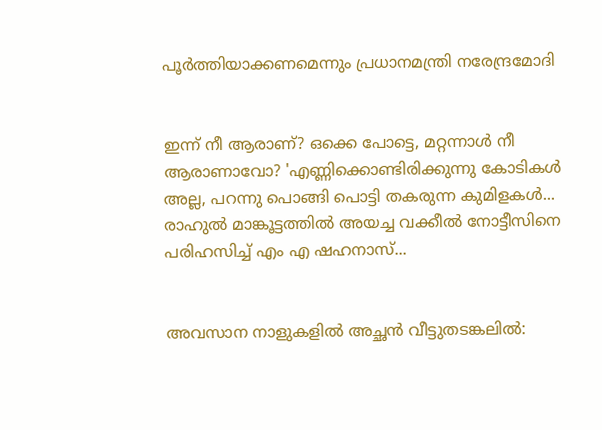പൂര്‍ത്തിയാക്കണമെന്നും പ്രധാനമന്ത്രി നരേന്ദ്രമോദി


ഇന്ന് നീ ആരാണ്? ഒക്കെ പോട്ടെ, മറ്റന്നാള്‍ നീ ആരാണാവോ? 'എണ്ണിക്കൊണ്ടിരിക്കുന്നു കോടികള്‍ അല്ല, പറന്നു പൊങ്ങി പൊട്ടി തകരുന്ന കുമിളകള്‍... രാഹുല്‍ മാങ്കൂട്ടത്തില്‍ അയച്ച വക്കീൽ നോട്ടീസിനെ പരിഹസിച്ച് എം എ ഷഹനാസ്...


അവസാന നാളുകളിൽ അച്ഛൻ വീട്ടുതടങ്കലിൽ: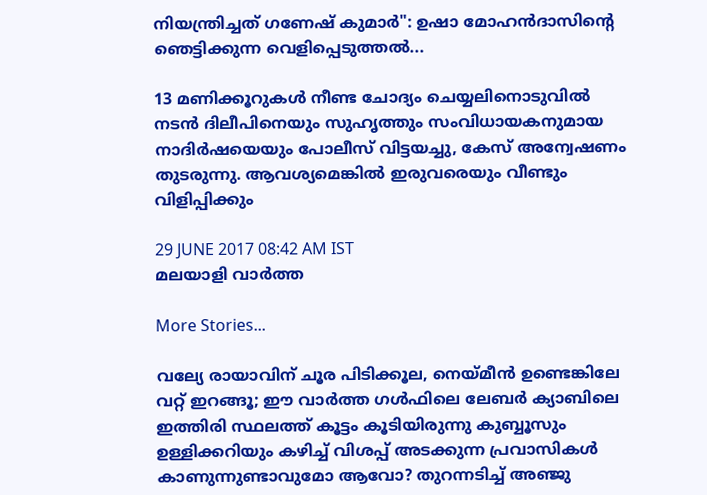നിയന്ത്രിച്ചത് ഗണേഷ് കുമാർ": ഉഷാ മോഹൻദാസിന്റെ ഞെട്ടിക്കുന്ന വെളിപ്പെടുത്തൽ...

13 മണിക്കൂറുകള്‍ നീണ്ട ചോദ്യം ചെയ്യലിനൊടുവില്‍ നടന്‍ ദിലീപിനെയും സുഹൃത്തും സംവിധായകനുമായ നാദിര്‍ഷയെയും പോലീസ് വിട്ടയച്ചു, കേസ് അന്വേഷണം തുടരുന്നു. ആവശ്യമെങ്കില്‍ ഇരുവരെയും വീണ്ടും വിളിപ്പിക്കും

29 JUNE 2017 08:42 AM IST
മലയാളി വാര്‍ത്ത

More Stories...

വല്യേ രായാവിന് ചൂര പിടിക്കൂല, നെയ്മീൻ ഉണ്ടെങ്കിലേ വറ്റ് ഇറങ്ങൂ; ഈ വാർത്ത ഗൾഫിലെ ലേബർ ക്യാബിലെ ഇത്തിരി സ്ഥലത്ത് കൂട്ടം കൂടിയിരുന്നു കുബ്ബൂസും ഉള്ളിക്കറിയും കഴിച്ച് വിശപ്പ് അടക്കുന്ന പ്രവാസികൾ കാണുന്നുണ്ടാവുമോ ആവോ? തുറന്നടിച്ച് അഞ്ജു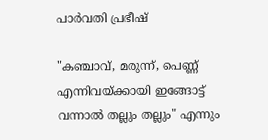പാർവതി പ്രഭീഷ്

"കഞ്ചാവ്, മരുന്ന്, പെണ്ണ് എന്നിവയ്ക്കായി ഇങ്ങോട്ട് വന്നാൽ തല്ലും തല്ലും" എന്നും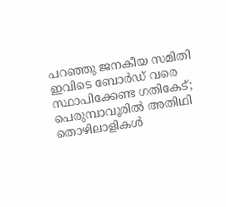പറഞ്ഞു ജനകീയ സമിതി ഇവിടെ ബോർഡ് വരെ സ്ഥാപിക്കേണ്ട ഗതികേട്; പെരുമ്പാവൂരിൽ അതിഥി തൊഴിലാളികൾ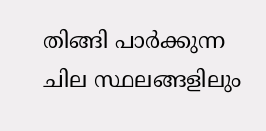തിങ്ങി പാർക്കുന്ന ചില സ്ഥലങ്ങളിലും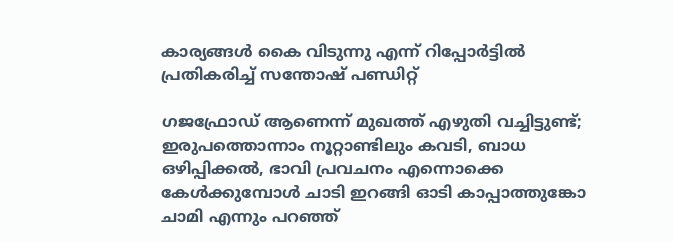കാര്യങ്ങൾ കൈ വിടുന്നു എന്ന് റിപ്പോർട്ടിൽ പ്രതികരിച്ച് സന്തോഷ് പണ്ഡിറ്റ്

ഗജഫ്രോഡ് ആണെന്ന് മുഖത്ത് എഴുതി വച്ചിട്ടുണ്ട്; ഇരുപത്തൊന്നാം നൂറ്റാണ്ടിലും കവടി, ബാധ ഒഴിപ്പിക്കൽ, ഭാവി പ്രവചനം എന്നൊക്കെ കേൾക്കുമ്പോൾ ചാടി ഇറങ്ങി ഓടി കാപ്പാത്തുങ്കോ ചാമി എന്നും പറഞ്ഞ്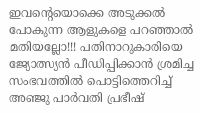ഇവന്റെയൊക്കെ അടുക്കൽ പോകുന്ന ആളുകളെ പറഞ്ഞാൽ മതിയല്ലോ!!! പതിനാറുകാരിയെ ജ്യോത്സ്യൻ പീഡിപ്പിക്കാൻ ശ്രമിച്ച സംഭവത്തിൽ പൊട്ടിത്തെറിച്ച് അഞ്ജു പാർവതി പ്രഭീഷ്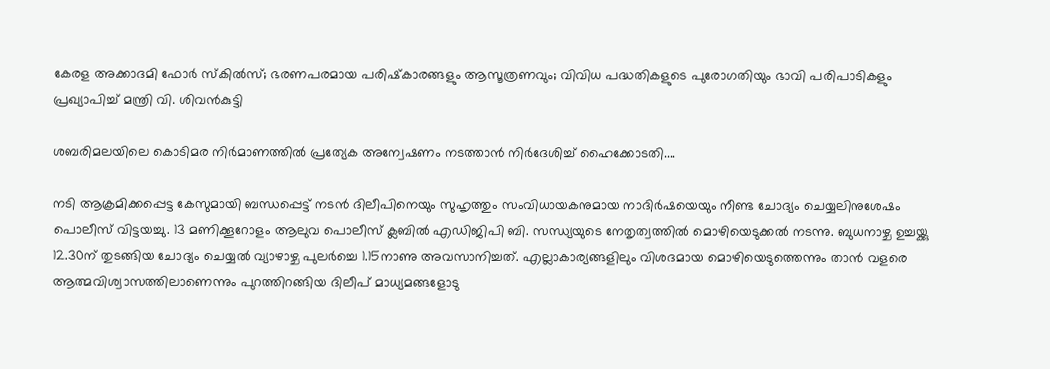കേരള അക്കാദമി ഫോർ സ്‌കിൽസ്; ഭരണപരമായ പരിഷ്‌കാരങ്ങളും ആസൂത്രണവും; വിവിധ പദ്ധതികളുടെ പുരോഗതിയും ഭാവി പരിപാടികളും പ്രഖ്യാപിച്ച് മന്ത്രി വി. ശിവൻകുട്ടി

ശബരിമലയിലെ കൊടിമര നിർമാണത്തിൽ പ്രത്യേക അന്വേഷണം നടത്താൻ നിർദേശിച്ച് ഹൈക്കോടതി....

നടി ആക്രമിക്കപ്പെട്ട കേസുമായി ബന്ധപ്പെട്ട് നടന്‍ ദിലീപിനെയും സുഹൃത്തും സംവിധായകനുമായ നാദിര്‍ഷയെയും നീണ്ട ചോദ്യം ചെയ്യലിനുശേഷം പൊലീസ് വിട്ടയച്ചു. 13 മണിക്കൂറോളം ആലുവ പൊലീസ് ക്ലബില്‍ എഡിജിപി ബി. സന്ധ്യയുടെ നേതൃത്വത്തില്‍ മൊഴിയെടുക്കല്‍ നടന്നു. ബുധനാഴ്ച ഉച്ചയ്ക്കു 12.30ന് തുടങ്ങിയ ചോദ്യം ചെയ്യല്‍ വ്യാഴാഴ്ച പുലര്‍ച്ചെ 1.15നാണു അവസാനിച്ചത്. എല്ലാകാര്യങ്ങളിലും വിശദമായ മൊഴിയെടുത്തെന്നും താന്‍ വളരെ ആത്മവിശ്വാസത്തിലാണെന്നും പുറത്തിറങ്ങിയ ദിലീപ് മാധ്യമങ്ങളോടു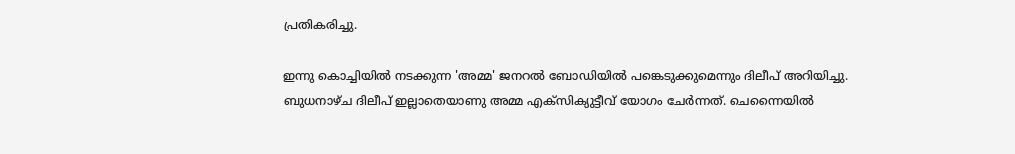പ്രതികരിച്ചു.

ഇന്നു കൊച്ചിയില്‍ നടക്കുന്ന 'അമ്മ' ജനറല്‍ ബോഡിയില്‍ പങ്കെടുക്കുമെന്നും ദിലീപ് അറിയിച്ചു. ബുധനാഴ്ച ദിലീപ് ഇല്ലാതെയാണു അമ്മ എക്‌സിക്യുട്ടീവ് യോഗം ചേര്‍ന്നത്. ചെന്നൈയില്‍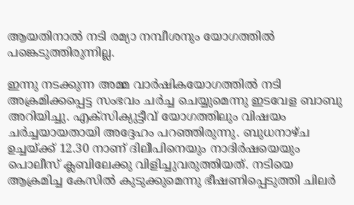ആയതിനാല്‍ നടി രമ്യാ നമ്പീശനും യോഗത്തില്‍ പങ്കെടുത്തിരുന്നില്ല.

ഇന്നു നടക്കുന്ന അമ്മ വാര്‍ഷികയോഗത്തില്‍ നടി അക്രമിക്കപ്പെട്ട സംഭവം ചര്‍ച്ച ചെയ്യുമെന്നു ഇടവേള ബാബു അറിയിച്ചു. എക്‌സിക്യുട്ടീവ് യോഗത്തിലും വിഷയം ചര്‍ച്ചയായതായി അദ്ദേഹം പറഞ്ഞിരുന്നു. ബുധനാഴ്ച ഉച്ചയ്ക്ക് 12.30 നാണ് ദിലീപിനെയും നാദിര്‍ഷയെയും പൊലീസ് ക്ലബിലേക്കു വിളിച്ചുവരുത്തിയത്. നടിയെ ആക്രമിച്ച കേസില്‍ കുടുക്കുമെന്നു ഭീഷണിപ്പെടുത്തി ചിലര്‍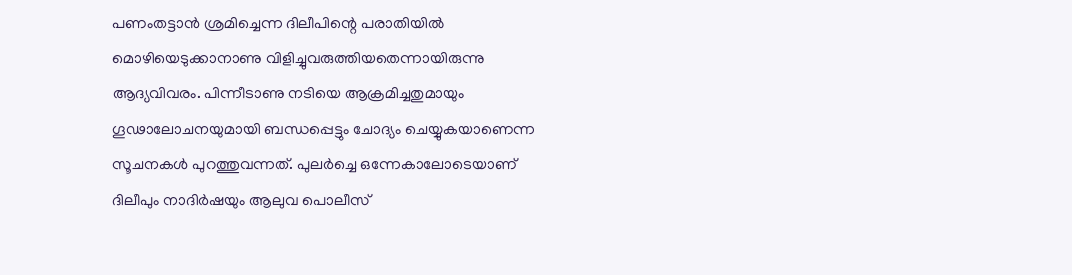പണംതട്ടാന്‍ ശ്രമിച്ചെന്ന ദിലീപിന്റെ പരാതിയില്‍ മൊഴിയെടുക്കാനാണു വിളിച്ചുവരുത്തിയതെന്നായിരുന്നു ആദ്യവിവരം. പിന്നീടാണു നടിയെ ആക്രമിച്ചതുമായും ഗൂഢാലോചനയുമായി ബന്ധപ്പെട്ടും ചോദ്യം ചെയ്യുകയാണെന്ന സൂചനകള്‍ പുറത്തുവന്നത്. പുലര്‍ച്ചെ ഒന്നേകാലോടെയാണ് ദിലീപും നാദിര്‍ഷയും ആലുവ പൊലീസ്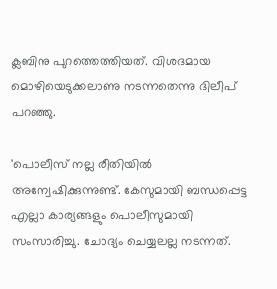ക്ലബിനു പുറത്തെത്തിയത്. വിശദമായ മൊഴിയെടുക്കലാണു നടന്നതെന്നു ദിലീപ് പറഞ്ഞു.

'പൊലീസ് നല്ല രീതിയില്‍ അന്വേഷിക്കുന്നുണ്ട്. കേസുമായി ബന്ധപ്പെട്ട എല്ലാ കാര്യങ്ങളും പൊലീസുമായി സംസാരിച്ചു. ചോദ്യം ചെയ്യലല്ല നടന്നത്.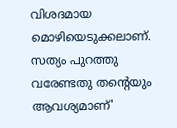വിശദമായ മൊഴിയെടുക്കലാണ്. സത്യം പുറത്തു വരേണ്ടതു തന്റെയും ആവശ്യമാണ്'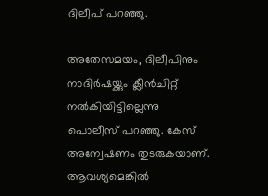ദിലീപ് പറഞ്ഞു.

അതേസമയം, ദിലീപിനും നാദിര്‍ഷയ്ക്കും ക്ലീന്‍ചിറ്റ് നല്‍കിയിട്ടില്ലെന്നു പൊലീസ് പറഞ്ഞു. കേസ് അന്വേഷണം തുടരുകയാണ്. ആവശ്യമെങ്കില്‍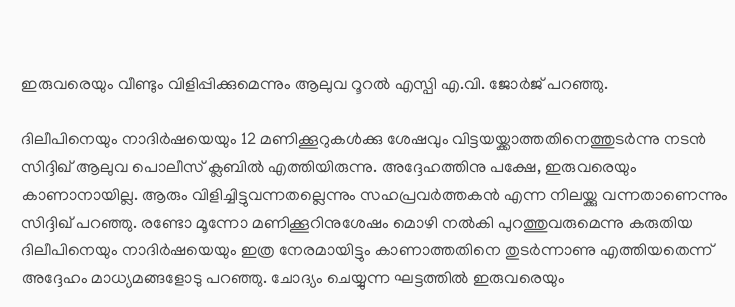ഇരുവരെയും വീണ്ടും വിളിപ്പിക്കുമെന്നും ആലുവ റൂറല്‍ എസ്പി എ.വി. ജോര്‍ജ് പറഞ്ഞു.

ദിലീപിനെയും നാദിര്‍ഷയെയും 12 മണിക്കൂറുകള്‍ക്കു ശേഷവും വിട്ടയയ്ക്കാത്തതിനെത്തുടര്‍ന്നു നടന്‍ സിദ്ദിഖ് ആലുവ പൊലീസ് ക്ലബില്‍ എത്തിയിരുന്നു. അദ്ദേഹത്തിനു പക്ഷേ, ഇരുവരെയും കാണാനായില്ല. ആരും വിളിച്ചിട്ടുവന്നതല്ലെന്നും സഹപ്രവര്‍ത്തകന്‍ എന്ന നിലയ്ക്കു വന്നതാണെന്നും സിദ്ദിഖ് പറഞ്ഞു. രണ്ടോ മൂന്നോ മണിക്കൂറിനുശേഷം മൊഴി നല്‍കി പുറത്തുവരുമെന്നു കരുതിയ ദിലീപിനെയും നാദിര്‍ഷയെയും ഇത്ര നേരമായിട്ടും കാണാത്തതിനെ തുടര്‍ന്നാണു എത്തിയതെന്ന് അദ്ദേഹം മാധ്യമങ്ങളോടു പറഞ്ഞു. ചോദ്യം ചെയ്യുന്ന ഘട്ടത്തില്‍ ഇരുവരെയും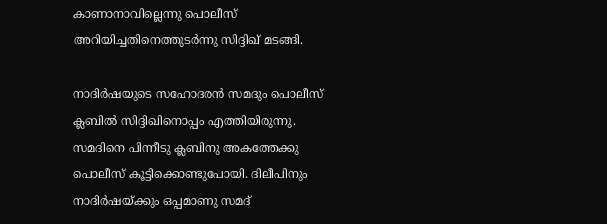കാണാനാവില്ലെന്നു പൊലീസ് അറിയിച്ചതിനെത്തുടര്‍ന്നു സിദ്ദിഖ് മടങ്ങി.

നാദിര്‍ഷയുടെ സഹോദരന്‍ സമദും പൊലീസ് ക്ലബില്‍ സിദ്ദിഖിനൊപ്പം എത്തിയിരുന്നു. സമദിനെ പിന്നീടു ക്ലബിനു അകത്തേക്കു പൊലീസ് കൂട്ടിക്കൊണ്ടുപോയി. ദിലീപിനും നാദിര്‍ഷയ്ക്കും ഒപ്പമാണു സമദ്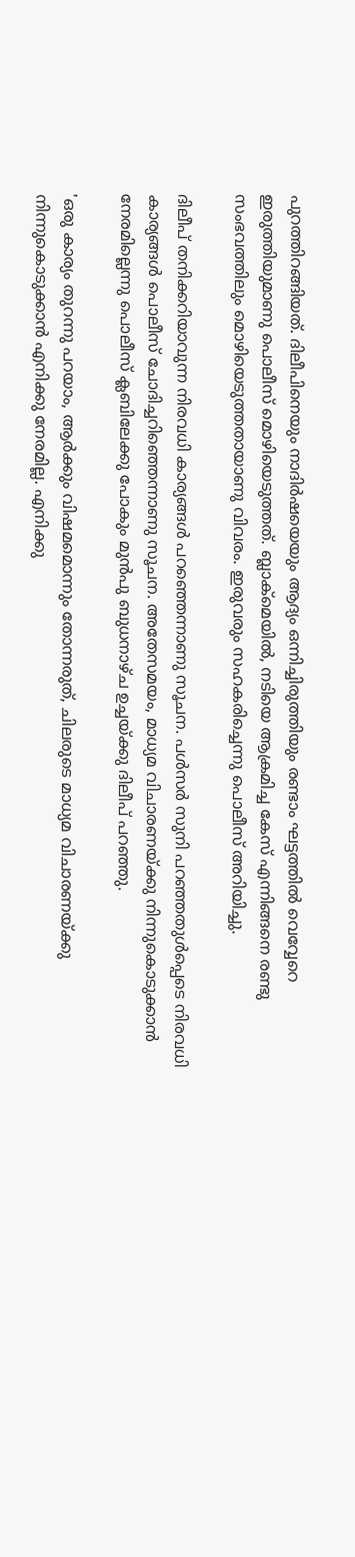പുറത്തിറങ്ങിയത്. ദിലീപിനെയും നാദിര്‍ഷയെയും ആദ്യം ഒന്നിച്ചിരുത്തിയും രണ്ടാം ഘട്ടത്തില്‍ വെവ്വേറെ ഇരുത്തിയുമാണു പൊലീസ് മൊഴിയെടുത്തത്. ബ്ലാക്‌മെയില്‍, നടിയെ ആക്രമിച്ച കേസ് എന്നിങ്ങനെ രണ്ടു സംഭവത്തിലും മൊഴിയെടുത്തതായാണു വിവരം. ഇരുവരും സഹകരിച്ചെന്നു പൊലീസ് അറിയിച്ചു.

ദിലീപ് തനിക്കറിയാവുന്ന നിരവധി കാര്യങ്ങള്‍ പറഞ്ഞെന്നാണു സൂചന. പള്‍സര്‍ സുനി പറഞ്ഞതുള്‍പ്പെടെ നിരവധി കാര്യങ്ങള്‍ പൊലീസ് ചോദിച്ചറിഞ്ഞെന്നാണു സൂചന. അതേസമയം, മാധ്യമ വിചാരണയ്ക്കു നിന്നുകൊടുക്കാന്‍ നേരമില്ലെന്നു പൊലീസ് ക്ലബിലേക്കു പോകും മുന്‍പു ബുധനാഴ്ച ഉച്ചയ്ക്കു ദിലീപ് പറഞ്ഞു.

'ഒരു കാര്യം തുറന്നു പറയാം, ആര്‍ക്കും വിഷമമൊന്നും തോന്നരുത്, ചിലരുടെ മാധ്യമ വിചാരണയ്ക്കു നിന്നുകൊടുക്കാന്‍ എനിക്കു നേരമില്ല. എനിക്കു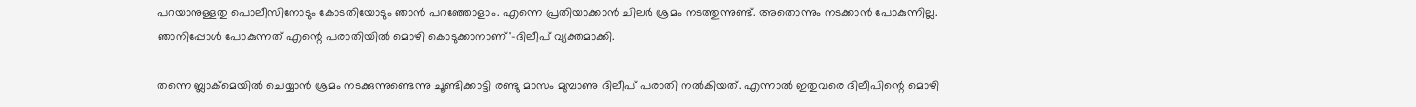പറയാനുള്ളതു പൊലീസിനോടും കോടതിയോടും ഞാന്‍ പറഞ്ഞോളാം. എന്നെ പ്രതിയാക്കാന്‍ ചിലര്‍ ശ്രമം നടത്തുന്നുണ്ട്. അതൊന്നും നടക്കാന്‍ പോകുന്നില്ല. ഞാനിപ്പോള്‍ പോകുന്നത് എന്റെ പരാതിയില്‍ മൊഴി കൊടുക്കാനാണ്'-ദിലീപ് വ്യക്തമാക്കി.

തന്നെ ബ്ലാക്‌മെയില്‍ ചെയ്യാന്‍ ശ്രമം നടക്കുന്നുണ്ടെന്നു ചൂണ്ടിക്കാട്ടി രണ്ടു മാസം മുമ്പാണു ദിലീപ് പരാതി നല്‍കിയത്. എന്നാല്‍ ഇതുവരെ ദിലീപിന്റെ മൊഴി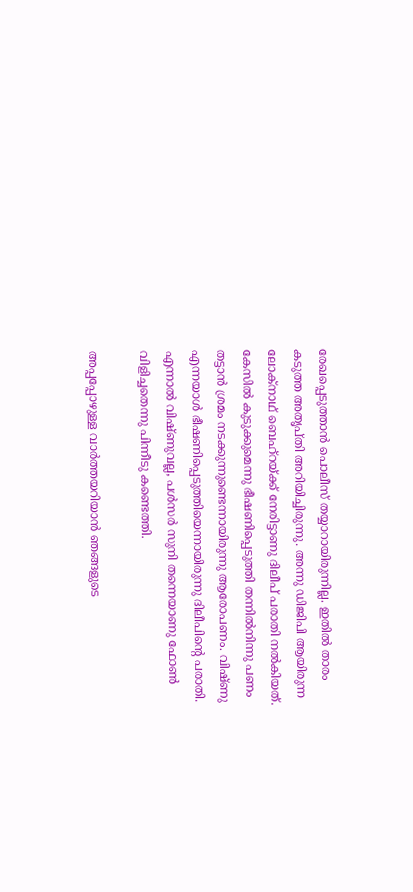രേഖപ്പെടുത്താന്‍ പൊലീസ് തയ്യാറായിരുന്നില്ല. ഇതില്‍ താരം കടുത്ത അതൃപ്തി അറിയിച്ചിരുന്നു. അന്നു ഡിജിപി ആയിരുന്ന ലോക്‌നാഥ് ബെഹ്‌റയ്ക്ക് നേരിട്ടാണു ദിലീപ് പരാതി നല്‍കിയത്. കേസില്‍ കുടുക്കുമെന്നു ഭീഷണിപ്പെടുത്തി തന്നില്‍നിന്നു പണം തട്ടാന്‍ ശ്രമം നടക്കുന്നുണ്ടെന്നായിരുന്നു ആരോപണം. വിഷ്ണു എന്നയാള്‍ ഭീഷണിപ്പെടുത്തിയെന്നായിരുന്നു ദിലീപിന്റെ പരാതി. എന്നാല്‍ വിഷ്ണുവല്ല, പള്‍സര്‍ സുനി തന്നെയാണു ഫോണ്‍ വിളിച്ചതെന്നു പിന്നീടു കണ്ടെത്തി.

അപ്പപ്പോഴുള്ള വാര്‍ത്തയറിയാന്‍ ഞങ്ങളുടെ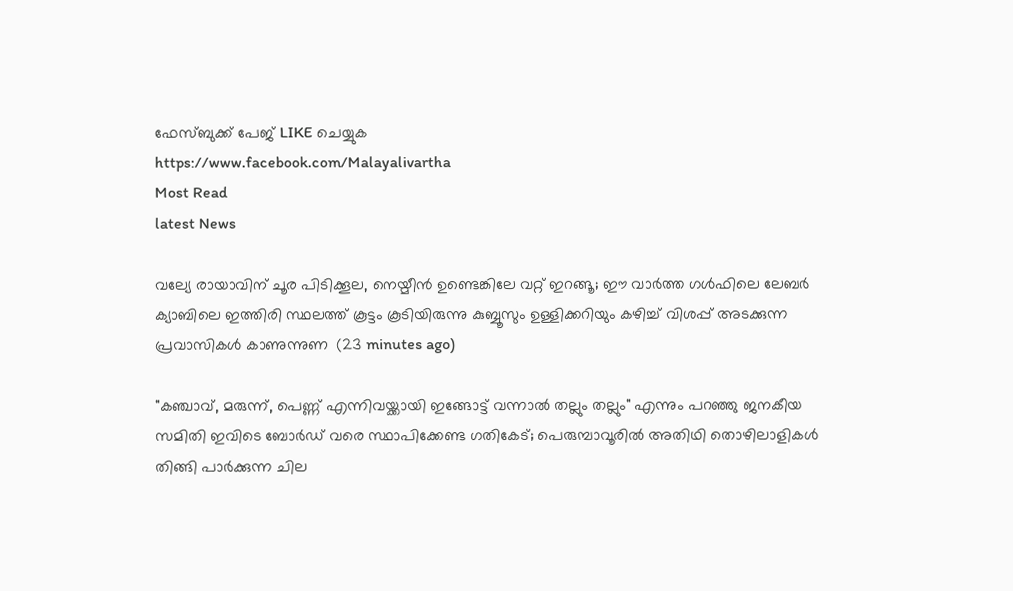ഫേസ്‌ബുക്ക്‌ പേജ് LIKE ചെയ്യുക
https://www.facebook.com/Malayalivartha
Most Read
latest News

വല്യേ രായാവിന് ചൂര പിടിക്കൂല, നെയ്മീൻ ഉണ്ടെങ്കിലേ വറ്റ് ഇറങ്ങൂ; ഈ വാർത്ത ഗൾഫിലെ ലേബർ ക്യാബിലെ ഇത്തിരി സ്ഥലത്ത് കൂട്ടം കൂടിയിരുന്നു കുബ്ബൂസും ഉള്ളിക്കറിയും കഴിച്ച് വിശപ്പ് അടക്കുന്ന പ്രവാസികൾ കാണുന്നുണ  (23 minutes ago)

"കഞ്ചാവ്, മരുന്ന്, പെണ്ണ് എന്നിവയ്ക്കായി ഇങ്ങോട്ട് വന്നാൽ തല്ലും തല്ലും" എന്നും പറഞ്ഞു ജനകീയ സമിതി ഇവിടെ ബോർഡ് വരെ സ്ഥാപിക്കേണ്ട ഗതികേട്; പെരുമ്പാവൂരിൽ അതിഥി തൊഴിലാളികൾ തിങ്ങി പാർക്കുന്ന ചില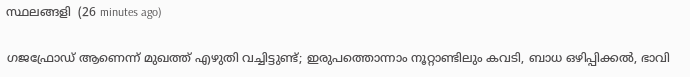സ്ഥലങ്ങളി  (26 minutes ago)

ഗജഫ്രോഡ് ആണെന്ന് മുഖത്ത് എഴുതി വച്ചിട്ടുണ്ട്; ഇരുപത്തൊന്നാം നൂറ്റാണ്ടിലും കവടി, ബാധ ഒഴിപ്പിക്കൽ, ഭാവി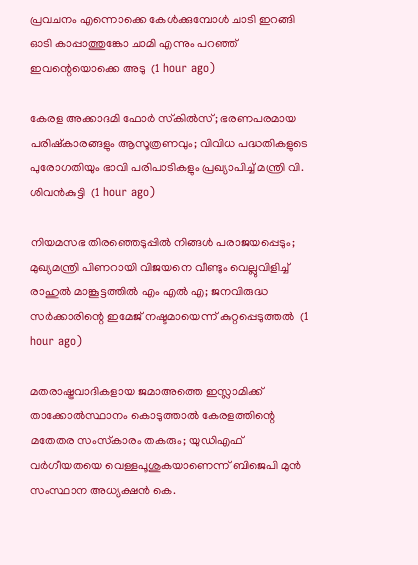പ്രവചനം എന്നൊക്കെ കേൾക്കുമ്പോൾ ചാടി ഇറങ്ങി ഓടി കാപ്പാത്തുങ്കോ ചാമി എന്നും പറഞ്ഞ് ഇവന്റെയൊക്കെ അടു  (1 hour ago)

കേരള അക്കാദമി ഫോർ സ്‌കിൽസ്; ഭരണപരമായ പരിഷ്‌കാരങ്ങളും ആസൂത്രണവും; വിവിധ പദ്ധതികളുടെ പുരോഗതിയും ഭാവി പരിപാടികളും പ്രഖ്യാപിച്ച് മന്ത്രി വി. ശിവൻകുട്ടി  (1 hour ago)

നിയമസഭ തിരഞ്ഞെടുപ്പിൽ നിങ്ങൾ പരാജയപ്പെടും; മുഖ്യമന്ത്രി പിണറായി വിജയനെ വീണ്ടും വെല്ലുവിളിച്ച് രാഹുൽ മാങ്കൂട്ടത്തിൽ എം എൽ എ; ജനവിരുദ്ധ സർക്കാരിന്റെ ഇമേജ് നഷ്ടമായെന്ന് കുറ്റപ്പെടുത്തൽ  (1 hour ago)

മതരാഷ്ട്രവാദികളായ ജമാഅത്തെ ഇസ്ലാമിക്ക് താക്കോല്‍സ്ഥാനം കൊടുത്താല്‍ കേരളത്തിന്റെ മതേതര സംസ്‌കാരം തകരും; യുഡിഎഫ് വര്‍ഗീയതയെ വെള്ളപൂശുകയാണെന്ന് ബിജെപി മുന്‍ സംസ്ഥാന അധ്യക്ഷന്‍ കെ.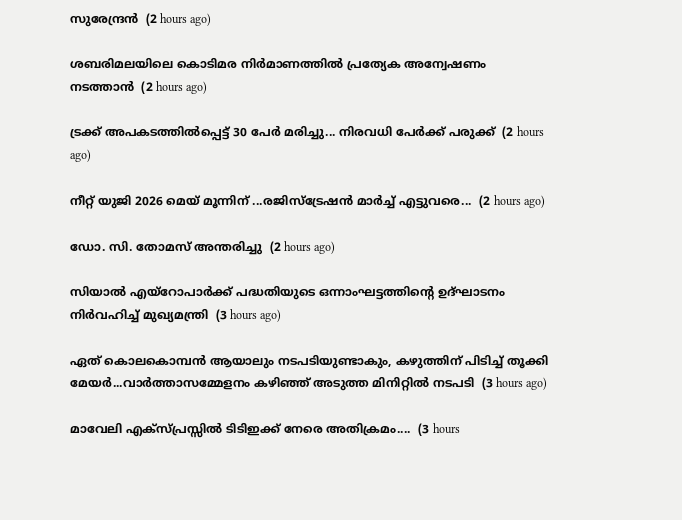സുരേന്ദ്രന്‍  (2 hours ago)

ശബരിമലയിലെ കൊടിമര നിർമാണത്തിൽ പ്രത്യേക അന്വേഷണം നടത്താൻ  (2 hours ago)

ട്രക്ക് അപകടത്തിൽപ്പെട്ട് 30 പേർ മരിച്ചു... നിരവധി പേർക്ക് പരുക്ക്  (2 hours ago)

നീറ്റ് യുജി 2026 മെയ് മൂന്നിന് ...രജിസ്ട്രേഷൻ മാർച്ച് എട്ടുവരെ...  (2 hours ago)

ഡോ. സി. തോമസ് അന്തരിച്ചു  (2 hours ago)

സിയാൽ എയ്റോപാർക്ക് പദ്ധതിയുടെ ഒന്നാംഘട്ടത്തിന്റെ ഉദ്ഘാടനം നിർവഹിച്ച് മുഖ്യമന്ത്രി  (3 hours ago)

ഏത് കൊലകൊമ്പൻ ആയാലും നടപടിയുണ്ടാകും, കഴുത്തിന് പിടിച്ച് തൂക്കി മേയ‍ർ...വാർത്താസമ്മേളനം കഴിഞ്ഞ് അടുത്ത മിനിറ്റിൽ നടപടി  (3 hours ago)

മാവേലി എക്സ്പ്രസ്സിൽ ടിടിഇക്ക് നേരെ അതിക്രമം....  (3 hours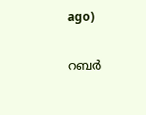ago)

റബർ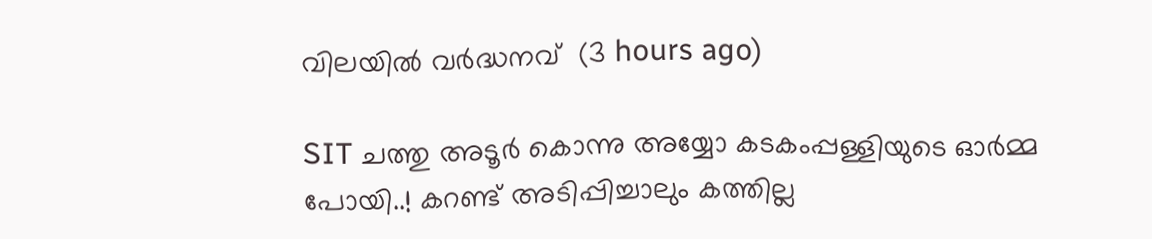വിലയിൽ വർദ്ധനവ്  (3 hours ago)

SIT ചത്തു അടൂർ കൊന്നു അയ്യോ കടകംപ്പള്ളിയുടെ ഓർമ്മ പോയി..! കറണ്ട് അടിപ്പിച്ചാലും കത്തില്ല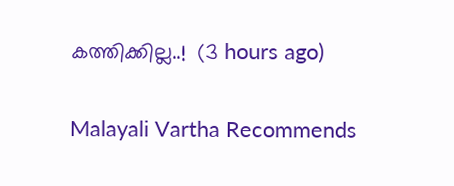കത്തിക്കില്ല..!  (3 hours ago)

Malayali Vartha Recommends